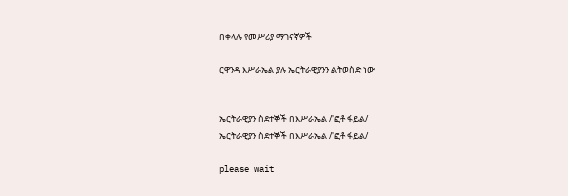በቀላሉ የመሥሪያ ማገናኛዎች

ርዋንዳ እሥራኤል ያሉ ኤርትራዊያንን ልትወስድ ነው


ኤርትራዊያን ስደተኞች በእሥራኤል /'ፎቶ ፋይል/
ኤርትራዊያን ስደተኞች በእሥራኤል /'ፎቶ ፋይል/

please wait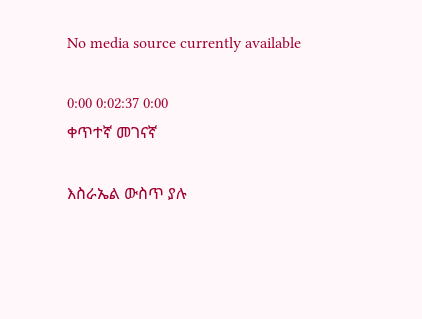No media source currently available

0:00 0:02:37 0:00
ቀጥተኛ መገናኛ

እስራኤል ውስጥ ያሉ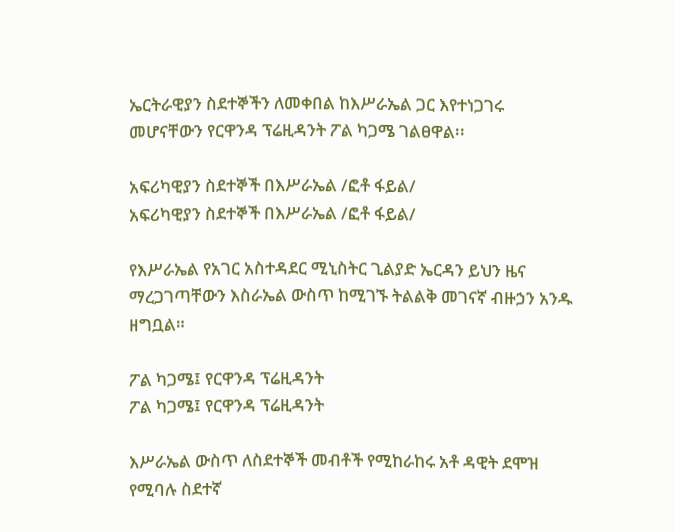ኤርትራዊያን ስደተኞችን ለመቀበል ከእሥራኤል ጋር እየተነጋገሩ መሆናቸውን የርዋንዳ ፕሬዚዳንት ፖል ካጋሜ ገልፀዋል፡፡

አፍሪካዊያን ስደተኞች በእሥራኤል /ፎቶ ፋይል/
አፍሪካዊያን ስደተኞች በእሥራኤል /ፎቶ ፋይል/

የእሥራኤል የአገር አስተዳደር ሚኒስትር ጊልያድ ኤርዳን ይህን ዜና ማረጋገጣቸውን እስራኤል ውስጥ ከሚገኙ ትልልቅ መገናኛ ብዙኃን አንዱ ዘግቧል።

ፖል ካጋሜ፤ የርዋንዳ ፕሬዚዳንት
ፖል ካጋሜ፤ የርዋንዳ ፕሬዚዳንት

እሥራኤል ውስጥ ለስደተኞች መብቶች የሚከራከሩ አቶ ዳዊት ደሞዝ የሚባሉ ስደተኛ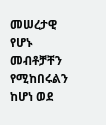መሠረታዊ የሆኑ መብቶቻቸን የሚከበሩልን ከሆነ ወደ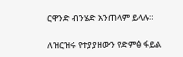ርዋንድ ብንሄድ አንጠላም ይላሉ።

ለዝርዝሩ የተያያዘውን የድምፅ ፋይል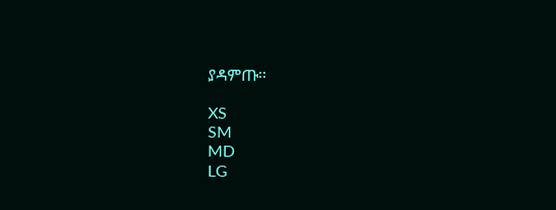ያዳምጡ፡፡

XS
SM
MD
LG